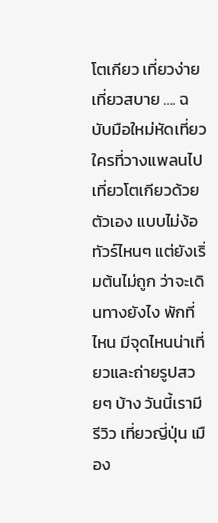โตเกียว เที่ยวง่าย เที่ยวสบาย …. ฉบับมือใหม่หัดเที่ยว
ใครที่วางแพลนไปเที่ยวโตเกียวด้วยตัวเอง แบบไม่ง้อทัวร์ไหนๆ แต่ยังเริ่มต้นไม่ถูก ว่าจะเดินทางยังไง พักที่ไหน มีจุดไหนน่าเที่ยวและถ่ายรูปสวยๆ บ้าง วันนี้เรามีรีวิว เที่ยวญี่ปุ่น เมือง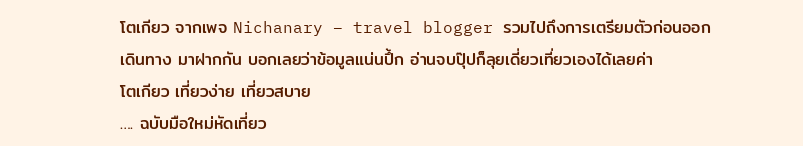โตเกียว จากเพจ Nichanary – travel blogger รวมไปถึงการเตรียมตัวก่อนออกเดินทาง มาฝากกัน บอกเลยว่าข้อมูลแน่นปึ้ก อ่านจบปุ๊ปก็ลุยเดี่ยวเที่ยวเองได้เลยค่า
โตเกียว เที่ยวง่าย เที่ยวสบาย
…. ฉบับมือใหม่หัดเที่ยว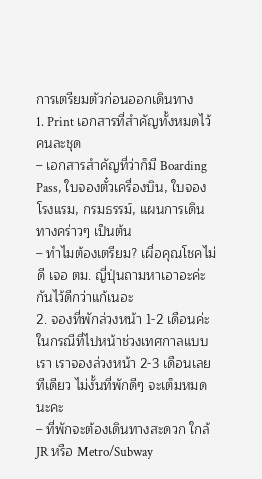การเตรียมตัวก่อนออกเดินทาง
1. Print เอกสารที่สำคัญทั้งหมดไว้คนละชุด
– เอกสารสำคัญที่ว่าก็มี Boarding Pass, ใบจองตั๋วเครื่องบิน, ใบจองโรงแรม, กรมธรรม์, แผนการเดินทางคร่าวๆ เป็นต้น
– ทำไมต้องเตรียม? เผื่อคุณโชคไม่ดี เจอ ตม. ญี่ปุ่นถามหาเอาอะค่ะ กันไว้ดีกว่าแก้เนอะ
2. จองที่พักล่วงหน้า 1-2 เดือนค่ะ ในกรณีที่ไปหน้าช่วงเทศกาลแบบเรา เราจองล่วงหน้า 2-3 เดือนเลยทีเดียว ไม่งั้นที่พักดีๆ จะเต็มหมดนะคะ
– ที่พักจะต้องเดินทางสะดวก ใกล้ JR หรือ Metro/Subway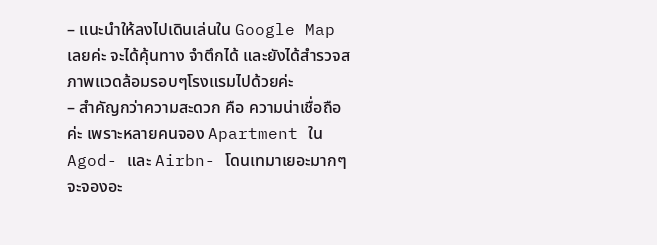– แนะนำให้ลงไปเดินเล่นใน Google Map เลยค่ะ จะได้คุ้นทาง จำตึกได้ และยังได้สำรวจสภาพแวดล้อมรอบๆโรงแรมไปด้วยค่ะ
– สำคัญกว่าความสะดวก คือ ความน่าเชื่อถือค่ะ เพราะหลายคนจอง Apartment ใน Agod- และ Airbn- โดนเทมาเยอะมากๆ จะจองอะ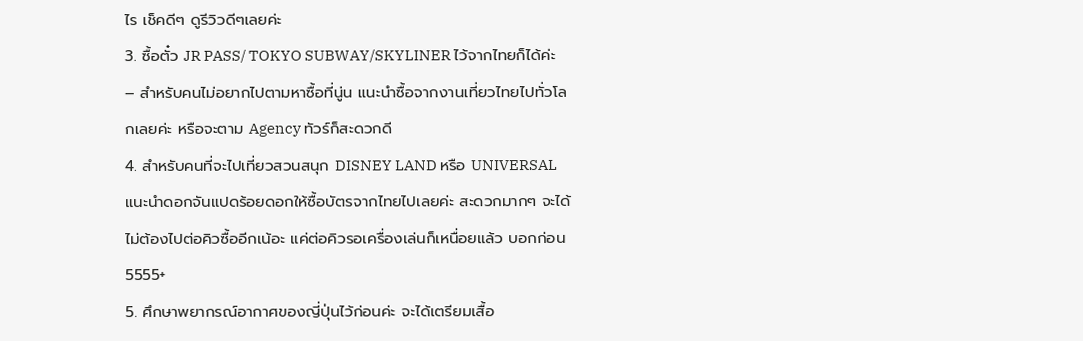ไร เช็คดีๆ ดูรีวิวดีๆเลยค่ะ
3. ซื้อตั๋ว JR PASS/ TOKYO SUBWAY/SKYLINER ไว้จากไทยก็ได้ค่ะ
– สำหรับคนไม่อยากไปตามหาซื้อที่นู่น แนะนำซื้อจากงานเที่ยวไทยไปทั่วโลกเลยค่ะ หรือจะตาม Agency ทัวร์ก็สะดวกดี
4. สำหรับคนที่จะไปเที่ยวสวนสนุก DISNEY LAND หรือ UNIVERSAL
แนะนำดอกจันแปดร้อยดอกให้ซื้อบัตรจากไทยไปเลยค่ะ สะดวกมากๆ จะได้ไม่ต้องไปต่อคิวซื้ออีกเน้อะ แค่ต่อคิวรอเครื่องเล่นก็เหนื่อยแล้ว บอกก่อน 5555+
5. ศึกษาพยากรณ์อากาศของญี่ปุ่นไว้ก่อนค่ะ จะได้เตรียมเสื้อ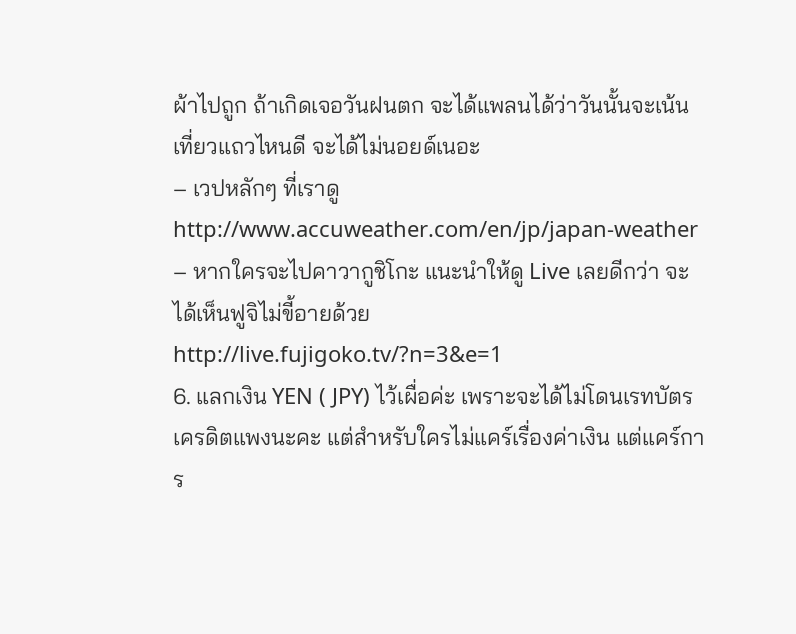ผ้าไปถูก ถ้าเกิดเจอวันฝนตก จะได้แพลนได้ว่าวันนั้นจะเน้นเที่ยวแถวไหนดี จะได้ไม่นอยด์เนอะ
– เวปหลักๆ ที่เราดู http://www.accuweather.com/en/jp/japan-weather
– หากใครจะไปคาวากูชิโกะ แนะนำให้ดู Live เลยดีกว่า จะได้เห็นฟูจิไม่ขี้อายด้วย http://live.fujigoko.tv/?n=3&e=1
6. แลกเงิน YEN ( JPY) ไว้เผื่อค่ะ เพราะจะได้ไม่โดนเรทบัตรเครดิตแพงนะคะ แต่สำหรับใครไม่แคร์เรื่องค่าเงิน แต่แคร์การ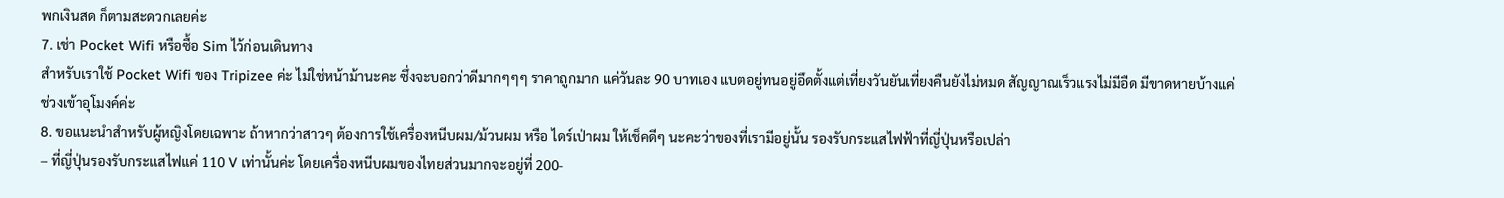พกเงินสด ก็ตามสะดวกเลยค่ะ
7. เช่า Pocket Wifi หรือซื้อ Sim ไว้ก่อนเดินทาง
สำหรับเราใช้ Pocket Wifi ของ Tripizee ค่ะ ไม่ใช่หน้าม้านะคะ ซึ่งจะบอกว่าดีมากๆๆๆ ราคาถูกมาก แค่วันละ 90 บาทเอง แบตอยู่ทนอยู่อึดตั้งแต่เที่ยงวันยันเที่ยงคืนยังไม่หมด สัญญาณเร็วแรงไม่มีอืด มีขาดหายบ้างแค่ช่วงเข้าอุโมงค์ค่ะ
8. ขอแนะนำสำหรับผู้หญิงโดยเฉพาะ ถ้าหากว่าสาวๆ ต้องการใช้เครื่องหนีบผม/ม้วนผม หรือ ไดร์เป่าผม ให้เช็คดีๆ นะคะว่าของที่เรามีอยู่นั้น รองรับกระแสไฟฟ้าที่ญี่ปุ่นหรือเปล่า
– ที่ญี่ปุ่นรองรับกระแสไฟแค่ 110 V เท่านั้นค่ะ โดยเครื่องหนีบผมของไทยส่วนมากจะอยู่ที่ 200-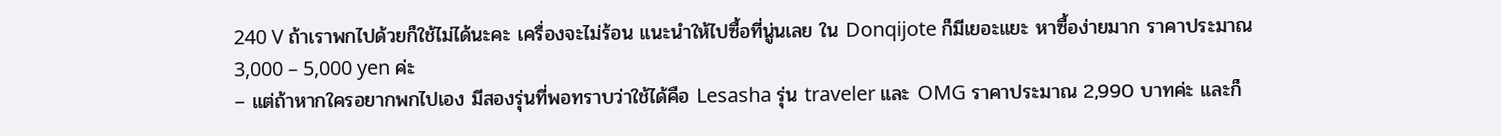240 V ถ้าเราพกไปด้วยก็ใช้ไม่ได้นะคะ เครื่องจะไม่ร้อน แนะนำให้ไปซื้อที่นู่นเลย ใน Donqijote ก็มีเยอะแยะ หาซื้อง่ายมาก ราคาประมาณ 3,000 – 5,000 yen ค่ะ
– แต่ถ้าหากใครอยากพกไปเอง มีสองรุ่นที่พอทราบว่าใช้ได้คือ Lesasha รุ่น traveler และ OMG ราคาประมาณ 2,990 บาทค่ะ และก็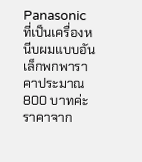Panasonic ที่เป็นเครื่องหนีบผมแบบอันเล็กพกพาราคาประมาณ 800 บาทค่ะ ราคาจาก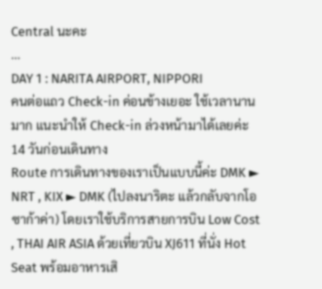Central นะคะ
…
DAY 1 : NARITA AIRPORT, NIPPORI
คนต่อแถว Check-in ค่อนข้างเยอะ ใช้เวลานานมาก แนะนำให้ Check-in ล่วงหน้ามาได้เลยค่ะ 14 วันก่อนเดินทาง
Route การเดินทางของเราเป็นแบบนี้ค่ะ DMK ► NRT , KIX ► DMK (ไปลงนาริตะ แล้วกลับจากโอซาก้าค่า) โดยเราใช้บริการสายการบิน Low Cost , THAI AIR ASIA ด้วยเที่ยวบิน XJ611 ที่นั่ง Hot Seat พร้อมอาหารเสิ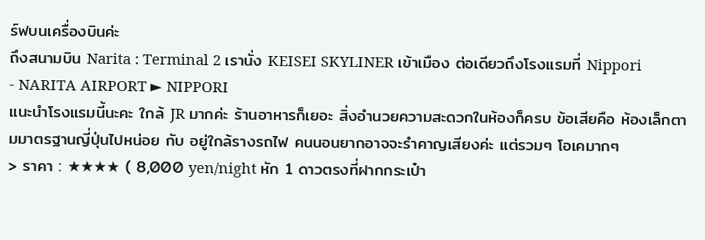ร์ฟบนเครื่องบินค่ะ
ถึงสนามบิน Narita : Terminal 2 เรานั่ง KEISEI SKYLINER เข้าเมือง ต่อเดียวถึงโรงแรมที่ Nippori
- NARITA AIRPORT ► NIPPORI
แนะนำโรงแรมนี้นะคะ ใกล้ JR มากค่ะ ร้านอาหารก็เยอะ สิ่งอำนวยความสะดวกในห้องก็ครบ ข้อเสียคือ ห้องเล็กตามมาตรฐานญี่ปุ่นไปหน่อย กับ อยู่ใกล้รางรถไฟ คนนอนยากอาจจะรำคาญเสียงค่ะ แต่รวมๆ โอเคมากๆ
> ราคา : ★★★★ ( 8,000 yen/night หัก 1 ดาวตรงที่ฝากกระเป๋า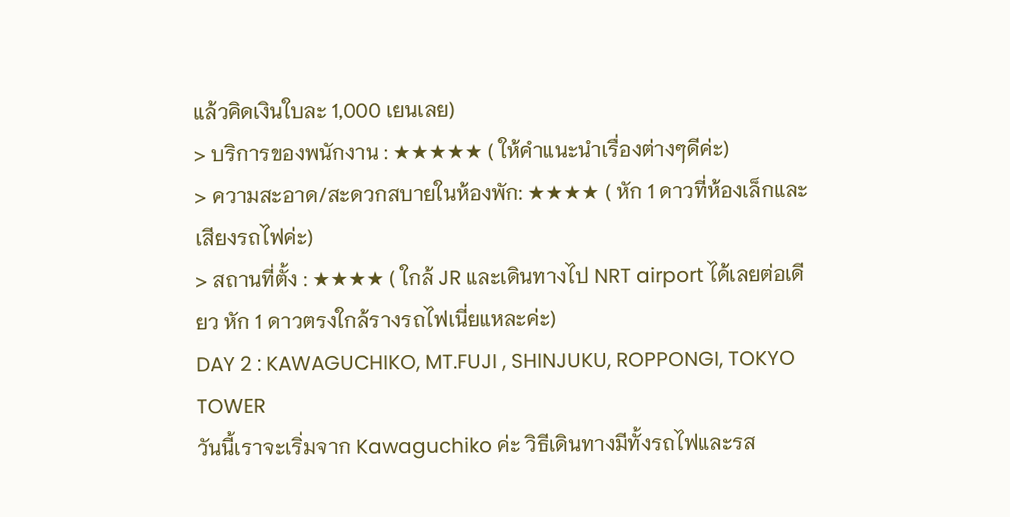แล้วคิดเงินใบละ 1,000 เยนเลย)
> บริการของพนักงาน : ★★★★★ ( ให้คำแนะนำเรื่องต่างๆดีค่ะ)
> ความสะอาด/สะดวกสบายในห้องพัก: ★★★★ ( หัก 1 ดาวที่ห้องเล็กและเสียงรถไฟค่ะ)
> สถานที่ตั้ง : ★★★★ ( ใกล้ JR และเดินทางไป NRT airport ได้เลยต่อเดียว หัก 1 ดาวตรงใกล้รางรถไฟเนี่ยแหละค่ะ)
DAY 2 : KAWAGUCHIKO, MT.FUJI , SHINJUKU, ROPPONGI, TOKYO TOWER
วันนี้เราจะเริ่มจาก Kawaguchiko ค่ะ วิธีเดินทางมีทั้งรถไฟและรส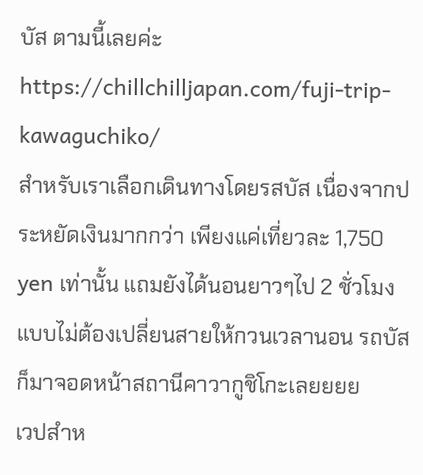บัส ตามนี้เลยค่ะ https://chillchilljapan.com/fuji-trip-kawaguchiko/
สำหรับเราเลือกเดินทางโดยรสบัส เนื่องจากประหยัดเงินมากกว่า เพียงแค่เที่ยวละ 1,750 yen เท่านั้น แถมยังได้นอนยาวๆไป 2 ชั่วโมงแบบไม่ต้องเปลี่ยนสายให้กวนเวลานอน รถบัสก็มาจอดหน้าสถานีคาวากูชิโกะเลยยยย
เวปสำห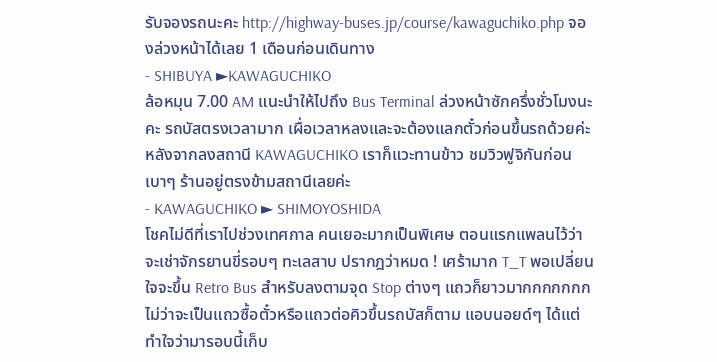รับจองรถนะคะ http://highway-buses.jp/course/kawaguchiko.php จองล่วงหน้าได้เลย 1 เดือนก่อนเดินทาง
- SHIBUYA ►KAWAGUCHIKO
ล้อหมุน 7.00 AM แนะนำให้ไปถึง Bus Terminal ล่วงหน้าซักครึ่งชั่วโมงนะคะ รถบัสตรงเวลามาก เผื่อเวลาหลงและจะต้องแลกตั๋วก่อนขึ้นรถด้วยค่ะ
หลังจากลงสถานี KAWAGUCHIKO เราก็แวะทานข้าว ชมวิวฟูจิกันก่อนเบาๆ ร้านอยู่ตรงข้ามสถานีเลยค่ะ
- KAWAGUCHIKO ► SHIMOYOSHIDA
โชคไม่ดีที่เราไปช่วงเทศกาล คนเยอะมากเป็นพิเศษ ตอนแรกแพลนไว้ว่าจะเช่าจักรยานขี่รอบๆ ทะเลสาบ ปรากฎว่าหมด ! เศร้ามาก T_T พอเปลี่ยนใจจะขึ้น Retro Bus สำหรับลงตามจุด Stop ต่างๆ แถวก็ยาวมากกกกกกก ไม่ว่าจะเป็นแถวซื้อตั๋วหรือแถวต่อคิวขึ้นรถบัสก็ตาม แอบนอยด์ๆ ได้แต่ทำใจว่ามารอบนี้เก็บ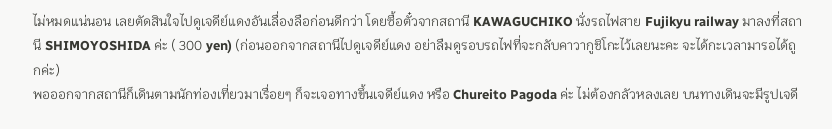ไม่หมดแน่นอน เลยตัดสินใจไปดูเจดีย์แดงอันเลื่องลือก่อนดีกว่า โดยซื้อตั๋วจากสถานี KAWAGUCHIKO นั่งรถไฟสาย Fujikyu railway มาลงที่สถานี SHIMOYOSHIDA ค่ะ ( 300 yen) (ก่อนออกจากสถานีไปดูเจดีย์แดง อย่าลืมดูรอบรถไฟที่จะกลับคาวากูชิโกะไว้เลยนะคะ จะได้กะเวลามารอได้ถูกค่ะ)
พอออกจากสถานีก็เดินตามนักท่องเที่ยวมาเรื่อยๆ ก็จะเจอทางขึ้นเจดีย์แดง หรือ Chureito Pagoda ค่ะ ไม่ต้องกลัวหลงเลย บนทางเดินจะมีรูปเจดี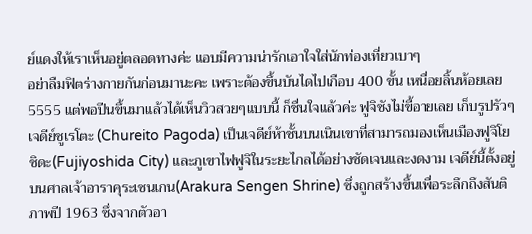ย์แดงให้เราเห็นอยู่ตลอดทางค่ะ แอบมีความน่ารักเอาใจใส่นักท่องเที่ยวเบาๆ
อย่าลืมฟิตร่างกายกันก่อนมานะคะ เพราะต้องขึ้นบันไดไปเกือบ 400 ขั้น เหนื่อยลิ้นห้อยเลย 5555 แต่พอปีนขึ้นมาแล้วได้เห็นวิวสวยๆแบบนี้ ก็ชื่นใจแล้วค่ะ ฟูจิซังไม่ขี้อายเลย เก็บรูปรัวๆ
เจดีย์ชูเรโตะ (Chureito Pagoda) เป็นเจดีย์ห้าชั้นบนเนินเขาที่สามารถมองเห็นเมืองฟูจิโยชิดะ(Fujiyoshida City) และภูเขาไฟฟูจิในระยะไกลได้อย่างชัดเจนและงดงาม เจดีย์นี้ตั้งอยู่บนศาลเจ้าอาราคุระเซนเกน(Arakura Sengen Shrine) ซึ่งถูกสร้างขึ้นเพื่อระลึกถึงสันติภาพปี 1963 ซึ่งจากตัวอา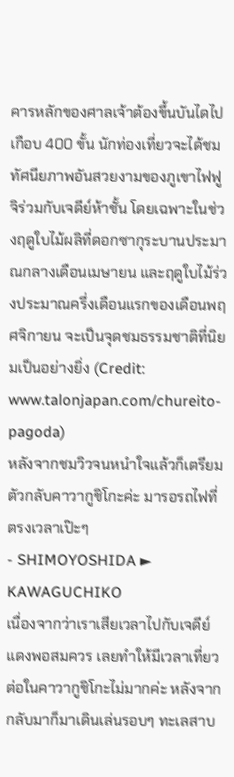คารหลักของศาลเจ้าต้องขึ้นบันไดไปเกือบ 400 ขั้น นักท่องเที่ยวจะได้ชมทัศนียภาพอันสวยงามของภูเขาไฟฟูจิร่วมกับเจดีย์ห้าชั้น โดยเฉพาะในช่วงฤดูใบไม้ผลิที่ดอกซากุระบานประมาณกลางเดือนเมษายน และฤดูใบไม้ร่วงประมาณครึ่งเดือนแรกของเดือนพฤศจิกายน จะเป็นจุดชมธรรมชาติที่นิยมเป็นอย่างยิ่ง (Credit: www.talonjapan.com/chureito-pagoda)
หลังจากชมวิวจนหนำใจแล้วก็เตรียมตัวกลับคาวากูชิโกะค่ะ มารอรถไฟที่ตรงเวลาเป๊ะๆ
- SHIMOYOSHIDA ► KAWAGUCHIKO
เนื่องจากว่าเราเสียเวลาไปกับเจดีย์แดงพอสมควร เลยทำให้มีเวลาเที่ยวต่อในคาวากูชิโกะไม่มากค่ะ หลังจากกลับมาก็มาเดินเล่นรอบๆ ทะเลสาบ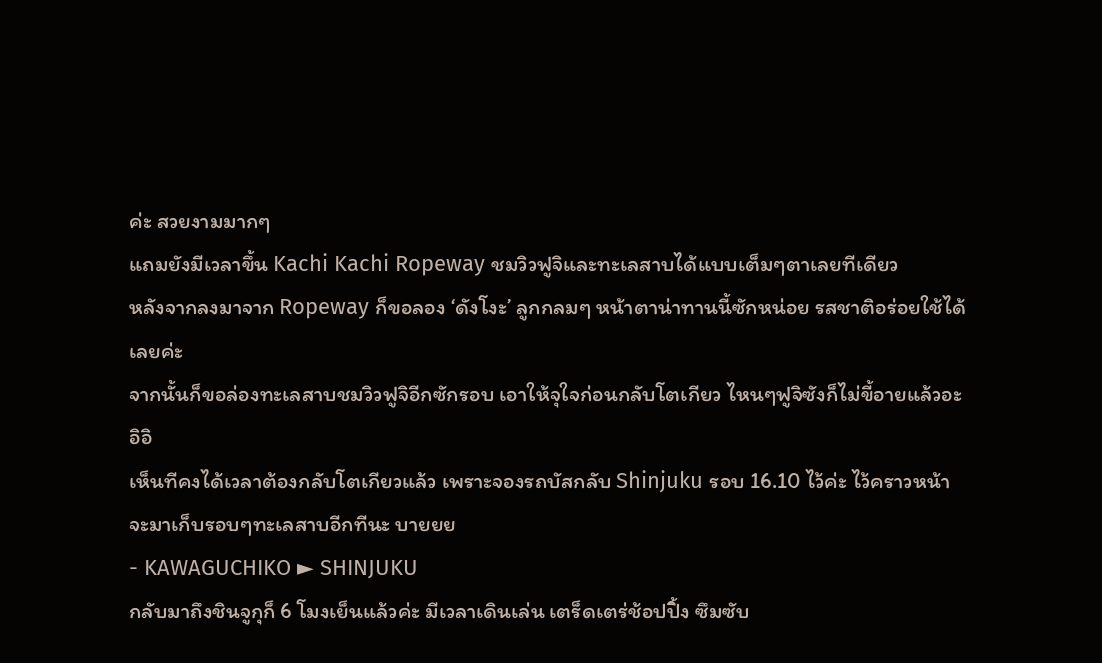ค่ะ สวยงามมากๆ
แถมยังมีเวลาขึ้น Kachi Kachi Ropeway ชมวิวฟูจิและทะเลสาบได้แบบเต็มๆตาเลยทีเดียว
หลังจากลงมาจาก Ropeway ก็ขอลอง ‘ดังโงะ’ ลูกกลมๆ หน้าตาน่าทานนี้ซักหน่อย รสชาติอร่อยใช้ได้เลยค่ะ
จากนั้นก็ขอล่องทะเลสาบชมวิวฟูจิอีกซักรอบ เอาให้จุใจก่อนกลับโตเกียว ไหนๆฟูจิซังก็ไม่ขี้อายแล้วอะ อิอิ
เห็นทีคงได้เวลาต้องกลับโตเกียวแล้ว เพราะจองรถบัสกลับ Shinjuku รอบ 16.10 ไว้ค่ะ ไว้คราวหน้าจะมาเก็บรอบๆทะเลสาบอีกทีนะ บายยย
- KAWAGUCHIKO ► SHINJUKU
กลับมาถึงชินจูกุก็ 6 โมงเย็นแล้วค่ะ มีเวลาเดินเล่น เตร็ดเตร่ช้อปปิ้ง ซึมซับ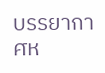บรรยากาศห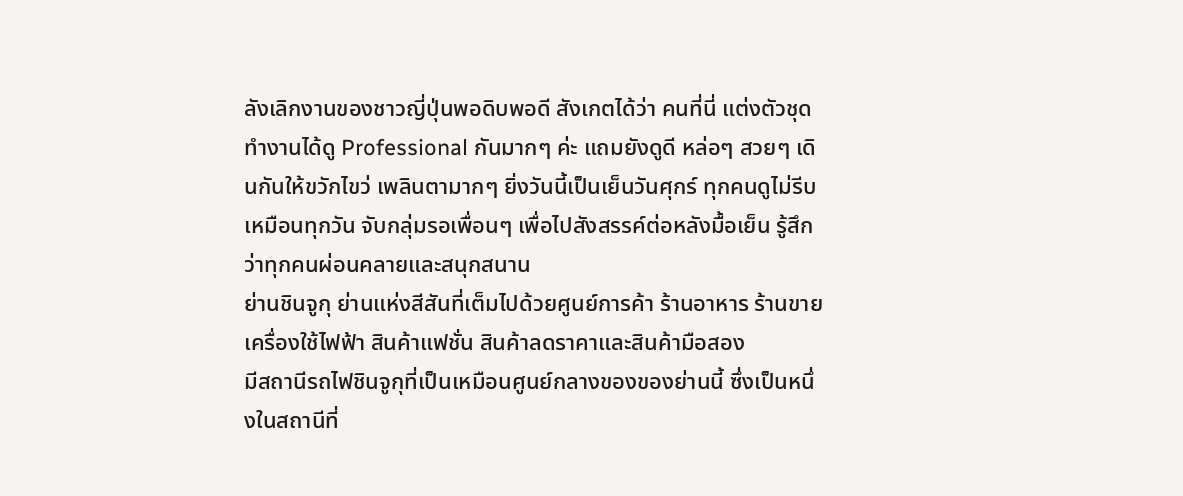ลังเลิกงานของชาวญี่ปุ่นพอดิบพอดี สังเกตได้ว่า คนที่นี่ แต่งตัวชุดทำงานได้ดู Professional กันมากๆ ค่ะ แถมยังดูดี หล่อๆ สวยๆ เดินกันให้ขวักไขว่ เพลินตามากๆ ยิ่งวันนี้เป็นเย็นวันศุกร์ ทุกคนดูไม่รีบเหมือนทุกวัน จับกลุ่มรอเพื่อนๆ เพื่อไปสังสรรค์ต่อหลังมื้อเย็น รู้สึกว่าทุกคนผ่อนคลายและสนุกสนาน
ย่านชินจูกุ ย่านแห่งสีสันที่เต็มไปด้วยศูนย์การค้า ร้านอาหาร ร้านขายเครื่องใช้ไฟฟ้า สินค้าแฟชั่น สินค้าลดราคาและสินค้ามือสอง
มีสถานีรถไฟชินจูกุที่เป็นเหมือนศูนย์กลางของของย่านนี้ ซึ่งเป็นหนึ่งในสถานีที่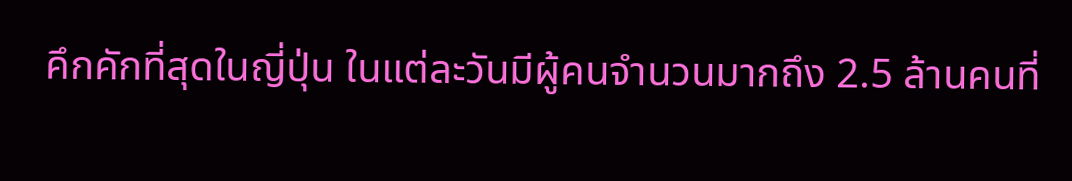คึกคักที่สุดในญี่ปุ่น ในแต่ละวันมีผู้คนจำนวนมากถึง 2.5 ล้านคนที่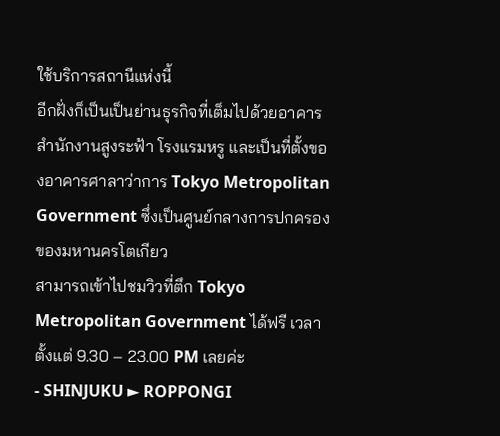ใช้บริการสถานีแห่งนี้
อีกฝั่งก็เป็นเป็นย่านธุรกิจที่เต็มไปด้วยอาคารสำนักงานสูงระฟ้า โรงแรมหรู และเป็นที่ตั้งของอาคารศาลาว่าการ Tokyo Metropolitan Government ซึ่งเป็นศูนย์กลางการปกครองของมหานครโตเกียว
สามารถเข้าไปชมวิวที่ตึก Tokyo Metropolitan Government ได้ฟรี เวลาตั้งแต่ 9.30 – 23.00 PM เลยค่ะ
- SHINJUKU ► ROPPONGI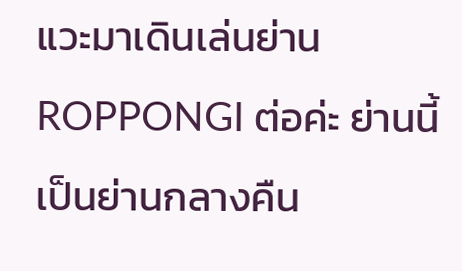แวะมาเดินเล่นย่าน ROPPONGI ต่อค่ะ ย่านนี้เป็นย่านกลางคืน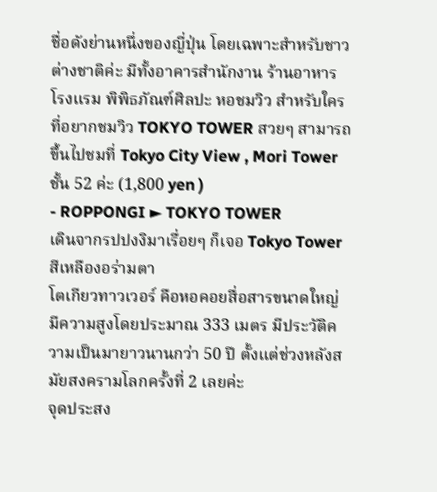ชื่อดังย่านหนึ่งของญี่ปุ่น โดยเฉพาะสำหรับชาวต่างชาติค่ะ มีทั้งอาคารสำนักงาน ร้านอาหาร โรงแรม พิพิธภัณฑ์ศิลปะ หอชมวิว สำหรับใครที่อยากชมวิว TOKYO TOWER สวยๆ สามารถขึ้นไปชมที่ Tokyo City View , Mori Tower ชั้น 52 ค่ะ (1,800 yen )
- ROPPONGI ► TOKYO TOWER
เดินจากรปปงงิมาเรื่อยๆ ก็เจอ Tokyo Tower สีเหลืองอร่ามตา
โตเกียวทาวเวอร์ คือหอคอยสื่อสารขนาดใหญ่ มีความสูงโดยประมาณ 333 เมตร มีประวัติความเป็นมายาวนานกว่า 50 ปี ตั้งแต่ช่วงหลังสมัยสงครามโลกครั้งที่ 2 เลยค่ะ
จุดประสง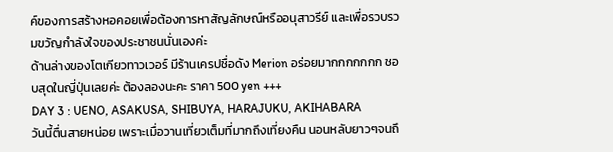ค์ของการสร้างหอคอยเพื่อต้องการหาสัญลักษณ์หรืออนุสาวรีย์ และเพื่อรวบรวมขวัญกำลังใจของประชาชนนั่นเองค่ะ
ด้านล่างของโตเกียวทาวเวอร์ มีร้านเครปชื่อดัง Merion อร่อยมากกกกกกก ชอบสุดในญี่ปุ่นเลยค่ะ ต้องลองนะคะ ราคา 500 yen +++
DAY 3 : UENO, ASAKUSA, SHIBUYA, HARAJUKU, AKIHABARA
วันนี้ตื่นสายหน่อย เพราะเมื่อวานเที่ยวเต็มที่มากถึงเที่ยงคืน นอนหลับยาวๆจนถึ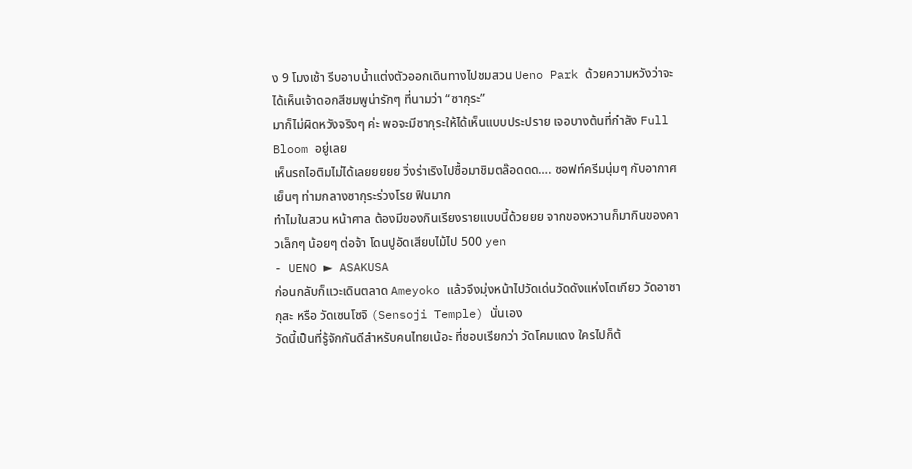ง 9 โมงเช้า รีบอาบน้ำแต่งตัวออกเดินทางไปชมสวน Ueno Park ด้วยความหวังว่าจะได้เห็นเจ้าดอกสีชมพูน่ารักๆ ที่นามว่า “ซากุระ”
มาก็ไม่ผิดหวังจริงๆ ค่ะ พอจะมีซากุระให้ได้เห็นแบบประปราย เจอบางต้นที่กำลัง Full Bloom อยู่เลย
เห็นรถไอติมไม่ได้เลยยยยย วิ่งร่าเริงไปซื้อมาชิมตล๊อดดด…. ซอฟท์ครีมนุ่มๆ กับอากาศเย็นๆ ท่ามกลางซากุระร่วงโรย ฟินมาก
ทำไมในสวน หน้าศาล ต้องมีของกินเรียงรายแบบนี้ด้วยยย จากของหวานก็มากินของคาวเล็กๆ น้อยๆ ต่อจ้า โดนปูอัดเสียบไม้ไป 500 yen
- UENO ► ASAKUSA
ก่อนกลับก็แวะเดินตลาด Ameyoko แล้วจึงมุ่งหน้าไปวัดเด่นวัดดังแห่งโตเกียว วัดอาซากุสะ หรือ วัดเซนโซจิ (Sensoji Temple) นั่นเอง
วัดนี้เป็นที่รู้จักกันดีสำหรับคนไทยเน้อะ ที่ชอบเรียกว่า วัดโคมแดง ใครไปก็ต้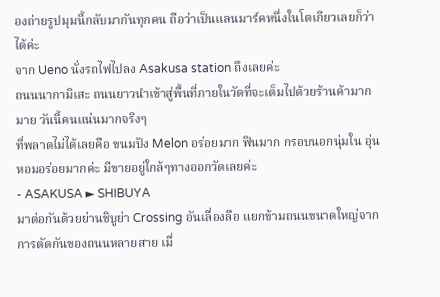องถ่ายรูปมุมนี้กลับมากันทุกคน ถือว่าเป็นแลนมาร์คหนึ่งในโตเกียวเลยก็ว่าได้ค่ะ
จาก Ueno นั่งรถไฟไปลง Asakusa station ถึงเลยค่ะ
ถนนนากามิเสะ ถนนยาวนำเข้าสู่พื้นที่ภายในวัดที่จะเต็มไปด้วยร้านค้ามากมาย วันนี้คนแน่นมากจริงๆ
ที่พลาดไม่ได้เลยคือ ขนมปัง Melon อร่อยมาก ฟินมาก กรอบนอกนุ่มใน อุ่นหอมอร่อยมากค่ะ มีขายอยู่ใกล้ๆทางออกวัดเลยค่ะ
- ASAKUSA ► SHIBUYA
มาต่อกันด้วยย่านชิบูย่า Crossing อันเลื่องลือ แยกข้ามถนนขนาดใหญ่จากการตัดกันของถนนหลายสาย เมื่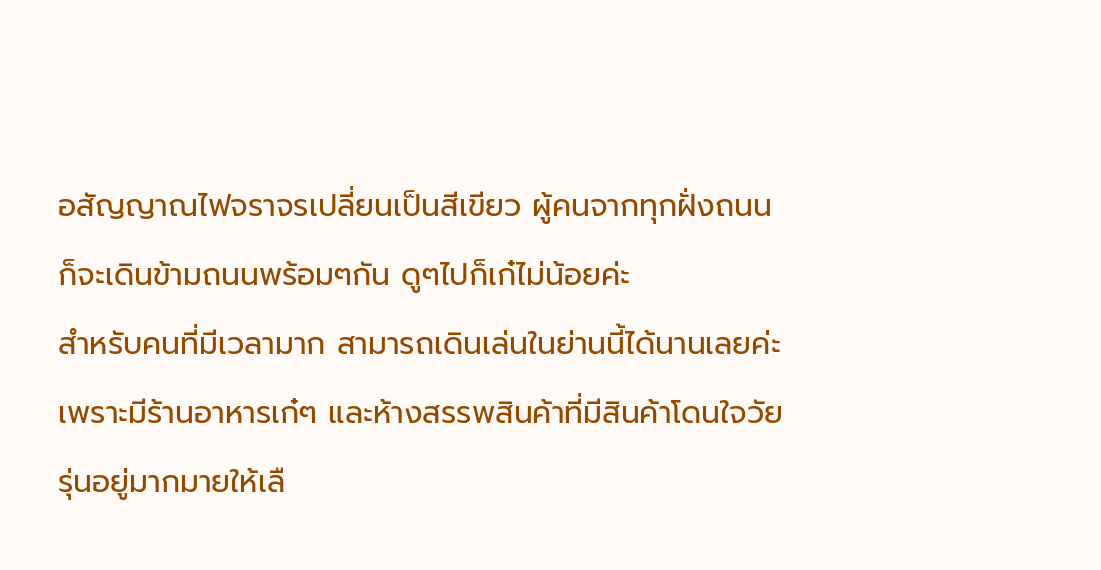อสัญญาณไฟจราจรเปลี่ยนเป็นสีเขียว ผู้คนจากทุกฝั่งถนนก็จะเดินข้ามถนนพร้อมๆกัน ดูๆไปก็เก๋ไม่น้อยค่ะ
สำหรับคนที่มีเวลามาก สามารถเดินเล่นในย่านนี้ได้นานเลยค่ะ เพราะมีร้านอาหารเก๋ๆ และห้างสรรพสินค้าที่มีสินค้าโดนใจวัยรุ่นอยู่มากมายให้เลื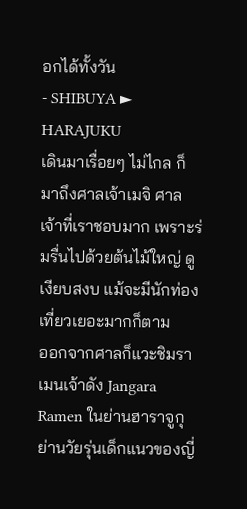อกได้ทั้งวัน
- SHIBUYA ► HARAJUKU
เดินมาเรื่อยๆ ไม่ไกล ก็มาถึงศาลเจ้าเมจิ ศาลเจ้าที่เราชอบมาก เพราะร่มรื่นไปด้วยต้นไม้ใหญ่ ดูเงียบสงบ แม้จะมีนักท่องเที่ยวเยอะมากก็ตาม
ออกจากศาลก็แวะชิมราเมนเจ้าดัง Jangara Ramen ในย่านฮาราจูกุ ย่านวัยรุ่นเด็กแนวของญี่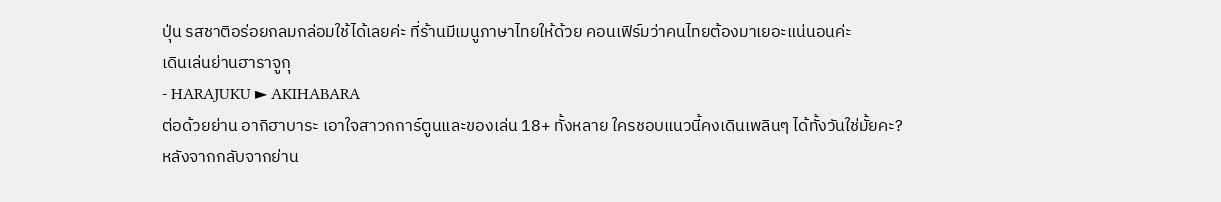ปุ่น รสชาติอร่อยกลมกล่อมใช้ได้เลยค่ะ ที่ร้านมีเมนูภาษาไทยให้ด้วย คอนเฟิร์มว่าคนไทยต้องมาเยอะแน่นอนค่ะ
เดินเล่นย่านฮาราจูกุ
- HARAJUKU ► AKIHABARA
ต่อด้วยย่าน อากิฮาบาระ เอาใจสาวกการ์ตูนและของเล่น 18+ ทั้งหลาย ใครชอบแนวนี้คงเดินเพลินๆ ได้ทั้งวันใช่มั้ยคะ?
หลังจากกลับจากย่าน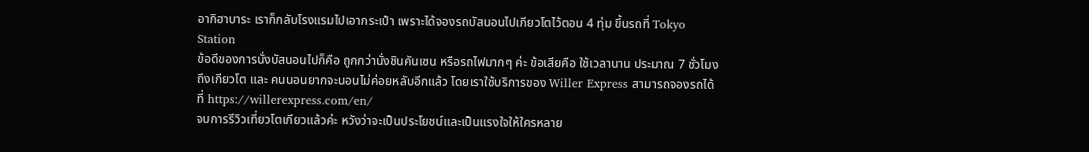อากิฮาบาระ เราก็กลับโรงแรมไปเอากระเป๋า เพราะได้จองรถบัสนอนไปเกียวโตไว้ตอน 4 ทุ่ม ขึ้นรถที่ Tokyo Station
ข้อดีของการนั่งบัสนอนไปก็คือ ถูกกว่านั่งชินคันเซน หรือรถไฟมากๆ ค่ะ ข้อเสียคือ ใช้เวลานาน ประมาณ 7 ชั่วโมงถึงเกียวโต และ คนนอนยากจะนอนไม่ค่อยหลับอีกแล้ว โดยเราใช้บริการของ Willer Express สามารถจองรถได้ที่ https://willerexpress.com/en/
จบการรีวิวเที่ยวโตเกียวแล้วค่ะ หวังว่าจะเป็นประโยชน์และเป็นแรงใจให้ใครหลาย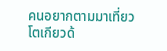คนอยากตามมาเที่ยวโตเกียวด้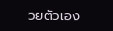วยตัวเอง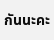กันนะคะ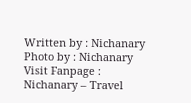Written by : Nichanary
Photo by : Nichanary
Visit Fanpage : Nichanary – Travel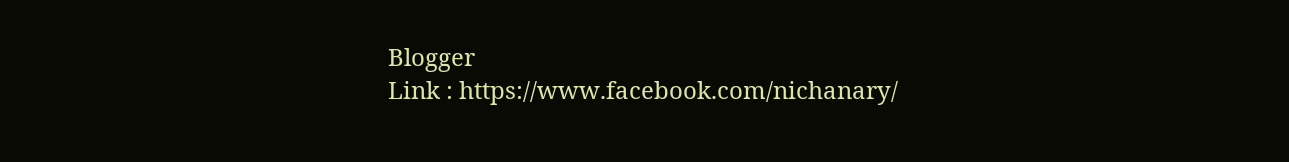Blogger
Link : https://www.facebook.com/nichanary/